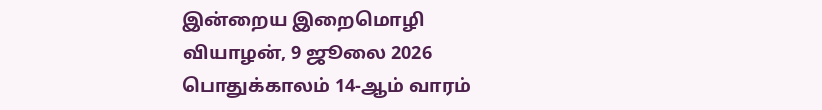இன்றைய இறைமொழி
வியாழன், 9 ஜூலை 2026
பொதுக்காலம் 14-ஆம் வாரம்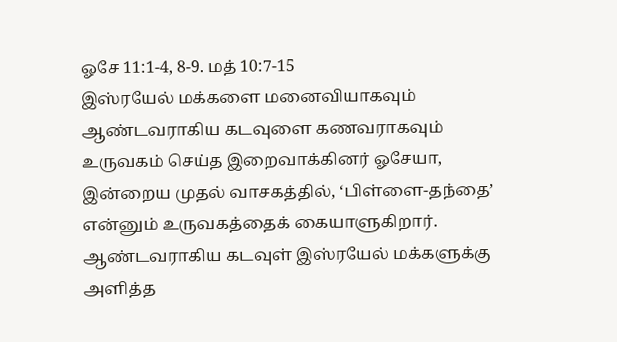ஓசே 11:1-4, 8-9. மத் 10:7-15
இஸ்ரயேல் மக்களை மனைவியாகவும் ஆண்டவராகிய கடவுளை கணவராகவும் உருவகம் செய்த இறைவாக்கினர் ஓசேயா, இன்றைய முதல் வாசகத்தில், ‘பிள்ளை-தந்தை’ என்னும் உருவகத்தைக் கையாளுகிறார். ஆண்டவராகிய கடவுள் இஸ்ரயேல் மக்களுக்கு அளித்த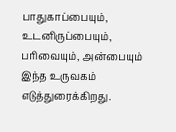பாதுகாப்பையும், உடனிருப்பையும், பரிவையும், அன்பையும் இந்த உருவகம் எடுத்துரைக்கிறது.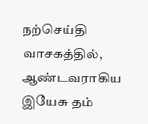நற்செய்தி வாசகத்தில், ஆண்டவராகிய இயேசு தம்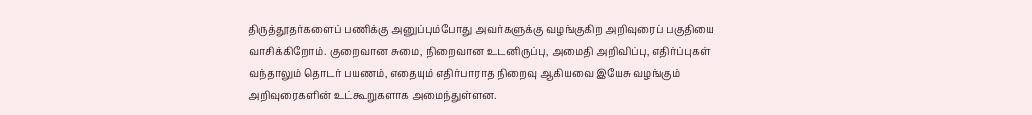திருத்தூதர்களைப் பணிக்கு அனுப்பும்போது அவர்களுக்கு வழங்குகிற அறிவுரைப் பகுதியை வாசிக்கிறோம். குறைவான சுமை, நிறைவான உடனிருப்பு, அமைதி அறிவிப்பு, எதிர்ப்புகள் வந்தாலும் தொடர் பயணம், எதையும் எதிர்பாராத நிறைவு ஆகியவை இயேசு வழங்கும் அறிவுரைகளின் உட்கூறுகளாக அமைந்துள்ளன.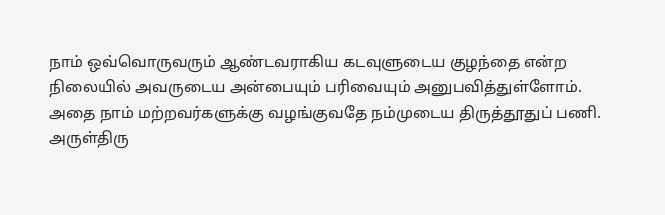நாம் ஒவ்வொருவரும் ஆண்டவராகிய கடவுளுடைய குழந்தை என்ற நிலையில் அவருடைய அன்பையும் பரிவையும் அனுபவித்துள்ளோம். அதை நாம் மற்றவர்களுக்கு வழங்குவதே நம்முடைய திருத்தூதுப் பணி.
அருள்திரு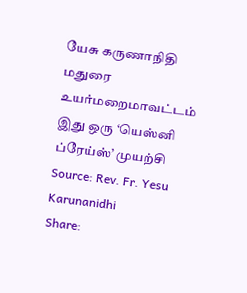யேசு கருணாநிதி
மதுரை உயர்மறைமாவட்டம்
இது ஒரு ‘யெஸ்னி ப்ரேய்ஸ்’ முயற்சி
Source: Rev. Fr. Yesu Karunanidhi
Share: